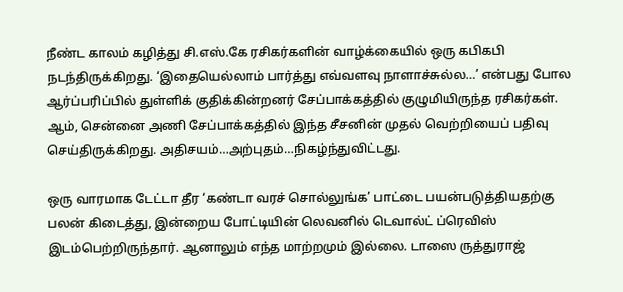நீண்ட காலம் கழித்து சி.எஸ்.கே ரசிகர்களின் வாழ்க்கையில் ஒரு கபிகபி நடந்திருக்கிறது. ‘இதையெல்லாம் பார்த்து எவ்வளவு நாளாச்சுல்ல…’ என்பது போல ஆர்ப்பரிப்பில் துள்ளிக் குதிக்கின்றனர் சேப்பாக்கத்தில் குழுமியிருந்த ரசிகர்கள். ஆம், சென்னை அணி சேப்பாக்கத்தில் இந்த சீசனின் முதல் வெற்றியைப் பதிவு செய்திருக்கிறது. அதிசயம்…அற்புதம்…நிகழ்ந்துவிட்டது.

ஒரு வாரமாக டேட்டா தீர ‘கண்டா வரச் சொல்லுங்க’ பாட்டை பயன்படுத்தியதற்கு பலன் கிடைத்து, இன்றைய போட்டியின் லெவனில் டெவால்ட் ப்ரெவிஸ் இடம்பெற்றிருந்தார். ஆனாலும் எந்த மாற்றமும் இல்லை. டாஸை ருத்துராஜ்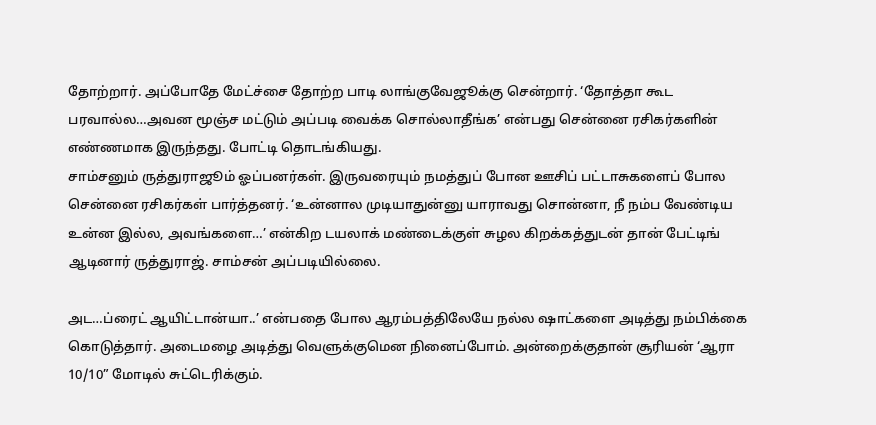தோற்றார். அப்போதே மேட்ச்சை தோற்ற பாடி லாங்குவேஜூக்கு சென்றார். ‘தோத்தா கூட பரவால்ல…அவன மூஞ்ச மட்டும் அப்படி வைக்க சொல்லாதீங்க’ என்பது சென்னை ரசிகர்களின் எண்ணமாக இருந்தது. போட்டி தொடங்கியது.
சாம்சனும் ருத்துராஜூம் ஓப்பனர்கள். இருவரையும் நமத்துப் போன ஊசிப் பட்டாசுகளைப் போல சென்னை ரசிகர்கள் பார்த்தனர். ‘உன்னால முடியாதுன்னு யாராவது சொன்னா, நீ நம்ப வேண்டிய உன்ன இல்ல, அவங்களை…’ என்கிற டயலாக் மண்டைக்குள் சுழல கிறக்கத்துடன் தான் பேட்டிங் ஆடினார் ருத்துராஜ். சாம்சன் அப்படியில்லை.

அட…ப்ரைட் ஆயிட்டான்யா..’ என்பதை போல ஆரம்பத்திலேயே நல்ல ஷாட்களை அடித்து நம்பிக்கை கொடுத்தார். அடைமழை அடித்து வெளுக்குமென நினைப்போம். அன்றைக்குதான் சூரியன் ‘ஆரா 10/10” மோடில் சுட்டெரிக்கும்.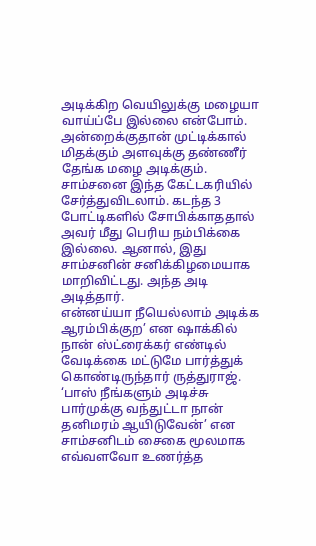அடிக்கிற வெயிலுக்கு மழையா வாய்ப்பே இல்லை என்போம். அன்றைக்குதான் முட்டிக்கால் மிதக்கும் அளவுக்கு தண்ணீர் தேங்க மழை அடிக்கும். சாம்சனை இந்த கேட்டகரியில் சேர்த்துவிடலாம். கடந்த 3 போட்டிகளில் சோபிக்காததால் அவர் மீது பெரிய நம்பிக்கை இல்லை. ஆனால், இது சாம்சனின் சனிக்கிழமையாக மாறிவிட்டது. அந்த அடி அடித்தார்.
என்னய்யா நீயெல்லாம் அடிக்க ஆரம்பிக்குற’ என ஷாக்கில் நான் ஸ்ட்ரைக்கர் எண்டில் வேடிக்கை மட்டுமே பார்த்துக் கொண்டிருந்தார் ருத்துராஜ். ‘பாஸ் நீங்களும் அடிச்சு பார்முக்கு வந்துட்டா நான் தனிமரம் ஆயிடுவேன்’ என சாம்சனிடம் சைகை மூலமாக எவ்வளவோ உணர்த்த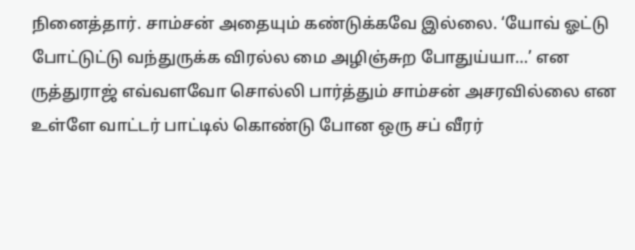நினைத்தார். சாம்சன் அதையும் கண்டுக்கவே இல்லை. ‘யோவ் ஓட்டு போட்டுட்டு வந்துருக்க விரல்ல மை அழிஞ்சுற போதுய்யா…’ என ருத்துராஜ் எவ்வளவோ சொல்லி பார்த்தும் சாம்சன் அசரவில்லை என உள்ளே வாட்டர் பாட்டில் கொண்டு போன ஒரு சப் வீரர்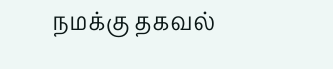நமக்கு தகவல்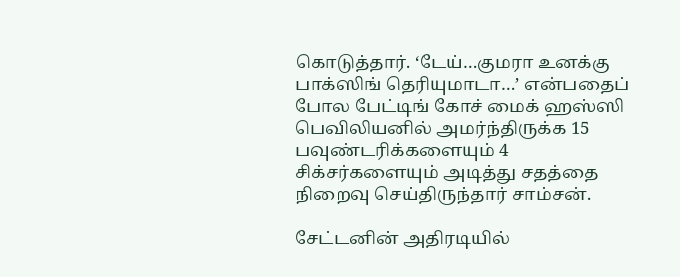கொடுத்தார். ‘டேய்…குமரா உனக்கு பாக்ஸிங் தெரியுமாடா…’ என்பதைப் போல பேட்டிங் கோச் மைக் ஹஸ்ஸி பெவிலியனில் அமர்ந்திருக்க 15 பவுண்டரிக்களையும் 4 சிக்சர்களையும் அடித்து சதத்தை நிறைவு செய்திருந்தார் சாம்சன்.

சேட்டனின் அதிரடியில்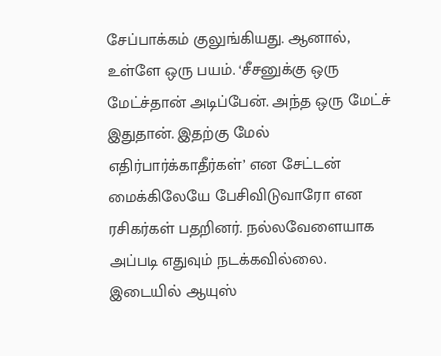சேப்பாக்கம் குலுங்கியது. ஆனால், உள்ளே ஒரு பயம். ‘சீசனுக்கு ஒரு மேட்ச்தான் அடிப்பேன். அந்த ஒரு மேட்ச் இதுதான். இதற்கு மேல் எதிர்பார்க்காதீர்கள்’ என சேட்டன் மைக்கிலேயே பேசிவிடுவாரோ என ரசிகர்கள் பதறினர். நல்லவேளையாக அப்படி எதுவும் நடக்கவில்லை. இடையில் ஆயுஸ்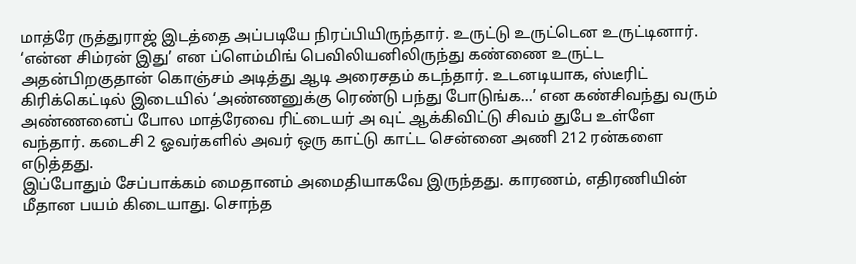மாத்ரே ருத்துராஜ் இடத்தை அப்படியே நிரப்பியிருந்தார். உருட்டு உருட்டென உருட்டினார். ‘என்ன சிம்ரன் இது’ என ப்ளெம்மிங் பெவிலியனிலிருந்து கண்ணை உருட்ட அதன்பிறகுதான் கொஞ்சம் அடித்து ஆடி அரைசதம் கடந்தார். உடனடியாக, ஸ்டீரிட் கிரிக்கெட்டில் இடையில் ‘அண்ணனுக்கு ரெண்டு பந்து போடுங்க…’ என கண்சிவந்து வரும் அண்ணனைப் போல மாத்ரேவை ரிட்டையர் அ வுட் ஆக்கிவிட்டு சிவம் துபே உள்ளே வந்தார். கடைசி 2 ஓவர்களில் அவர் ஒரு காட்டு காட்ட சென்னை அணி 212 ரன்களை எடுத்தது.
இப்போதும் சேப்பாக்கம் மைதானம் அமைதியாகவே இருந்தது. காரணம், எதிரணியின் மீதான பயம் கிடையாது. சொந்த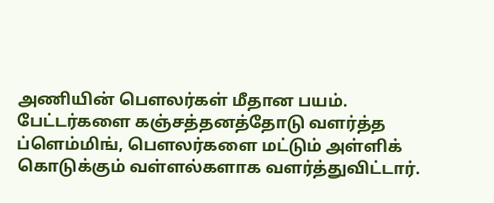அணியின் பௌலர்கள் மீதான பயம். பேட்டர்களை கஞ்சத்தனத்தோடு வளர்த்த ப்ளெம்மிங், பௌலர்களை மட்டும் அள்ளிக் கொடுக்கும் வள்ளல்களாக வளர்த்துவிட்டார்.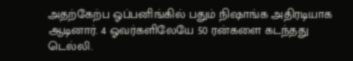அதற்கேற்ப ஓப்பனிங்கில் பதும் நிஷாங்க அதிரடியாக ஆடினார். 4 ஓவர்களிலேயே 50 ரன்களை கடந்தது டெல்லி.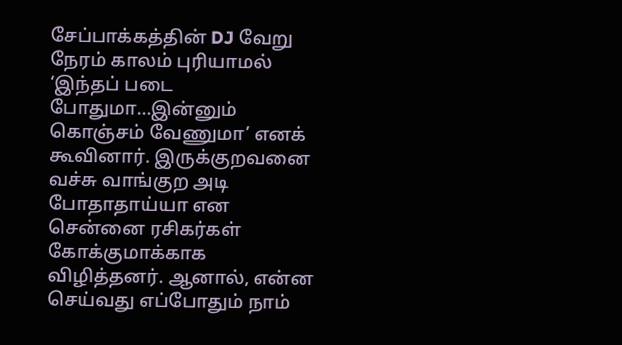சேப்பாக்கத்தின் DJ வேறு நேரம் காலம் புரியாமல் ‘இந்தப் படை போதுமா…இன்னும் கொஞ்சம் வேணுமா’ எனக் கூவினார். இருக்குறவனை வச்சு வாங்குற அடி போதாதாய்யா என சென்னை ரசிகர்கள் கோக்குமாக்காக விழித்தனர். ஆனால், என்ன செய்வது எப்போதும் நாம்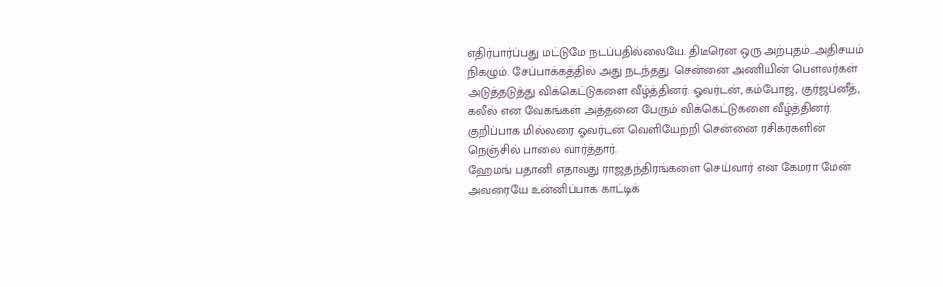எதிர்பார்ப்பது மட்டுமே நடப்பதில்லையே. திடீரென ஒரு அற்புதம்…அதிசயம் நிகழும். சேப்பாக்கத்தில் அது நடந்தது. சென்னை அணியின் பௌலர்கள் அடுத்தடுத்து விக்கெட்டுகளை வீழ்த்தினர். ஓவர்டன், கம்போஜ், குர்ஜப்னீத், கலீல் என வேகங்கள் அத்தனை பேரும் விக்கெட்டுகளை வீழ்த்தினர். குறிப்பாக மில்லரை ஓவர்டன் வெளியேற்றி சென்னை ரசிகர்களின் நெஞ்சில் பாலை வார்த்தார்.
ஹேமங் பதானி எதாவது ராஜதந்திரங்களை செய்வார் என கேமரா மேன் அவரையே உன்னிப்பாக காட்டிக்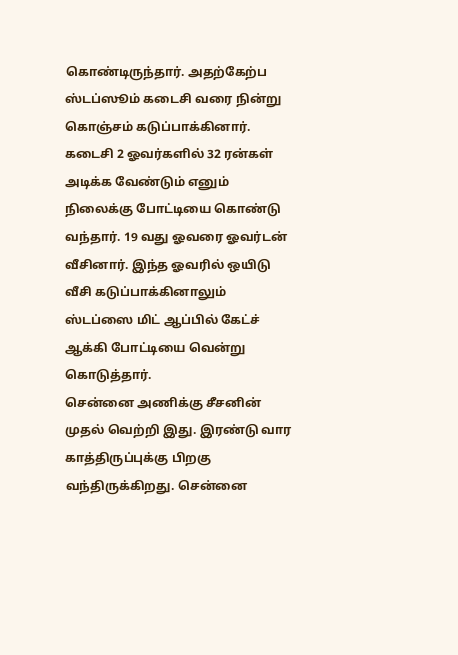கொண்டிருந்தார். அதற்கேற்ப ஸ்டப்ஸூம் கடைசி வரை நின்று கொஞ்சம் கடுப்பாக்கினார். கடைசி 2 ஓவர்களில் 32 ரன்கள் அடிக்க வேண்டும் எனும் நிலைக்கு போட்டியை கொண்டு வந்தார். 19 வது ஓவரை ஓவர்டன் வீசினார். இந்த ஓவரில் ஒயிடு வீசி கடுப்பாக்கினாலும் ஸ்டப்ஸை மிட் ஆப்பில் கேட்ச் ஆக்கி போட்டியை வென்று கொடுத்தார்.
சென்னை அணிக்கு சீசனின் முதல் வெற்றி இது. இரண்டு வார காத்திருப்புக்கு பிறகு வந்திருக்கிறது. சென்னை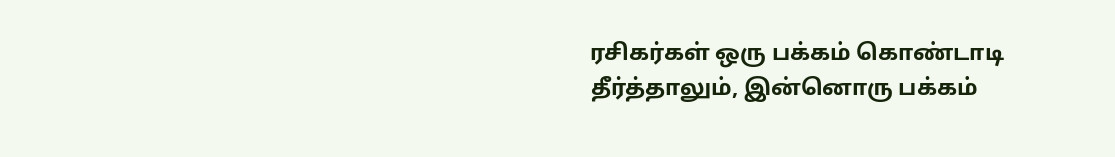ரசிகர்கள் ஒரு பக்கம் கொண்டாடி தீர்த்தாலும், இன்னொரு பக்கம்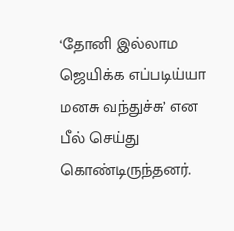‘தோனி இல்லாம ஜெயிக்க எப்படிய்யா மனசு வந்துச்சு’ என பீல் செய்து கொண்டிருந்தனர்.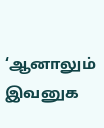‘ஆனாலும் இவனுக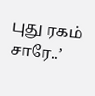புது ரகம் சாரே..’